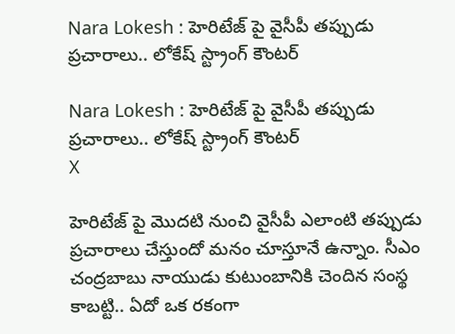Nara Lokesh : హెరిటేజ్ పై వైసీపీ తప్పుడు ప్రచారాలు.. లోకేష్ స్ట్రాంగ్ కౌంటర్

Nara Lokesh : హెరిటేజ్ పై వైసీపీ తప్పుడు ప్రచారాలు.. లోకేష్ స్ట్రాంగ్ కౌంటర్
X

హెరిటేజ్ పై మొదటి నుంచి వైసీపీ ఎలాంటి తప్పుడు ప్రచారాలు చేస్తుందో మనం చూస్తూనే ఉన్నాం. సీఎం చంద్రబాబు నాయుడు కుటుంబానికి చెందిన సంస్థ కాబట్టి.. ఏదో ఒక రకంగా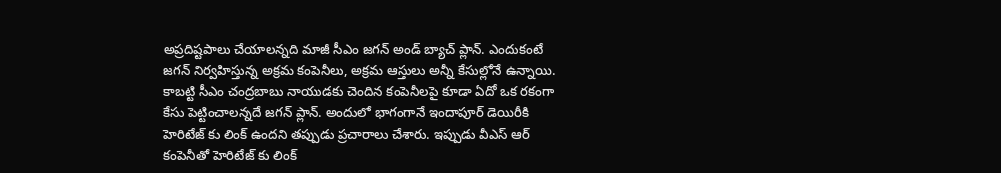అప్రదిష్టపాలు చేయాలన్నది మాజీ సీఎం జగన్ అండ్ బ్యాచ్ ప్లాన్. ఎందుకంటే జగన్ నిర్వహిస్తున్న అక్రమ కంపెనీలు, అక్రమ ఆస్తులు అన్నీ కేసుల్లోనే ఉన్నాయి. కాబట్టి సీఎం చంద్రబాబు నాయుడకు చెందిన కంపెనీలపై కూడా ఏదో ఒక రకంగా కేసు పెట్టించాలన్నదే జగన్ ప్లాన్. అందులో భాగంగానే ఇందాపూర్ డెయిరీకి హెరిటేజ్ కు లింక్ ఉందని తప్పుడు ప్రచారాలు చేశారు. ఇప్పుడు వీఎస్ ఆర్ కంపెనీతో హెరిటేజ్ కు లింక్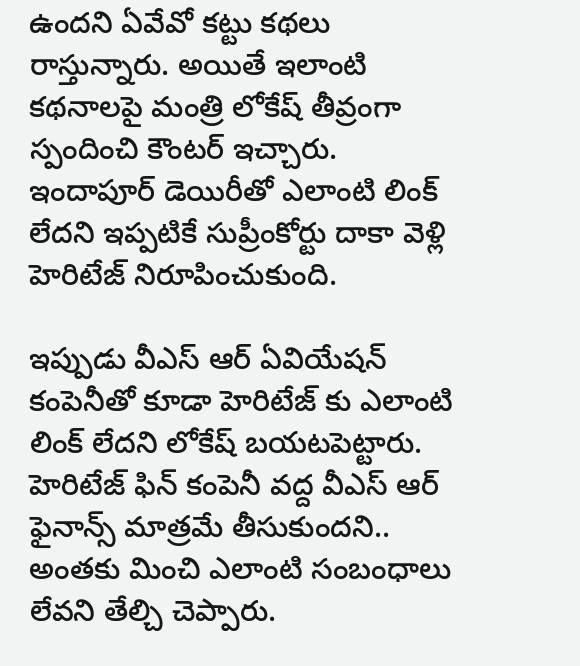ఉందని ఏవేవో కట్టు కథలు రాస్తున్నారు. అయితే ఇలాంటి కథనాలపై మంత్రి లోకేష్ తీవ్రంగా స్పందించి కౌంటర్ ఇచ్చారు. ఇందాపూర్ డెయిరీతో ఎలాంటి లింక్ లేదని ఇప్పటికే సుప్రీంకోర్టు దాకా వెళ్లి హెరిటేజ్ నిరూపించుకుంది.

ఇప్పుడు వీఎస్ ఆర్ ఏవియేషన్ కంపెనీతో కూడా హెరిటేజ్ కు ఎలాంటి లింక్ లేదని లోకేష్‌ బయటపెట్టారు. హెరిటేజ్ ఫిన్ కంపెనీ వద్ద వీఎస్ ఆర్ ఫైనాన్స్ మాత్రమే తీసుకుందని.. అంతకు మించి ఎలాంటి సంబంధాలు లేవని తేల్చి చెప్పారు.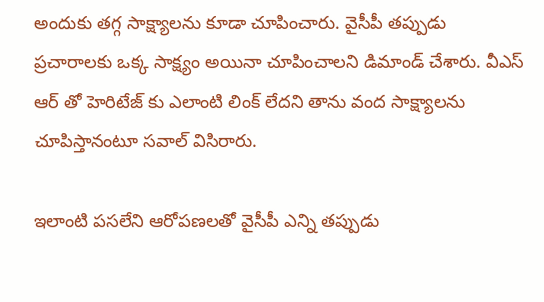అందుకు తగ్గ సాక్ష్యాలను కూడా చూపించారు. వైసీపీ తప్పుడు ప్రచారాలకు ఒక్క సాక్ష్యం అయినా చూపించాలని డిమాండ్ చేశారు. వీఎస్ ఆర్ తో హెరిటేజ్ కు ఎలాంటి లింక్ లేదని తాను వంద సాక్ష్యాలను చూపిస్తానంటూ సవాల్ విసిరారు.

ఇలాంటి పసలేని ఆరోపణలతో వైసీపీ ఎన్ని తప్పుడు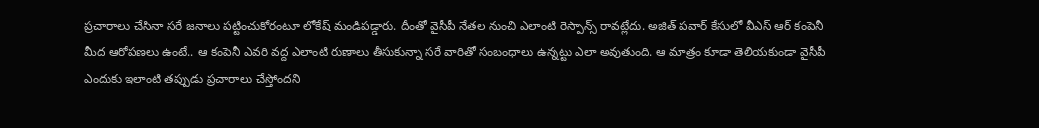ప్రచారాలు చేసినా సరే జనాలు పట్టించుకోరంటూ లోకేష్ మండిపడ్డారు. దీంతో వైసీపీ నేతల నుంచి ఎలాంటి రెస్పాన్స్ రావట్లేదు. అజిత్ పవార్ కేసులో వీఎస్ ఆర్ కంపెనీ మీద ఆరోపణలు ఉంటే.. ఆ కంపెనీ ఎవరి వద్ద ఎలాంటి రుణాలు తీసుకున్నా సరే వారితో సంబంధాలు ఉన్నట్టు ఎలా అవుతుంది. ఆ మాత్రం కూడా తెలియకుండా వైసీపీ ఎందుకు ఇలాంటి తప్పుడు ప్రచారాలు చేస్తోందని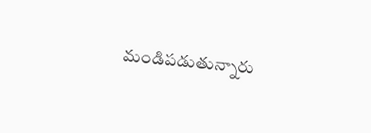మండిపడుతున్నారు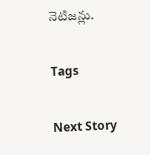నెటిజన్లు.

Tags

Next Story